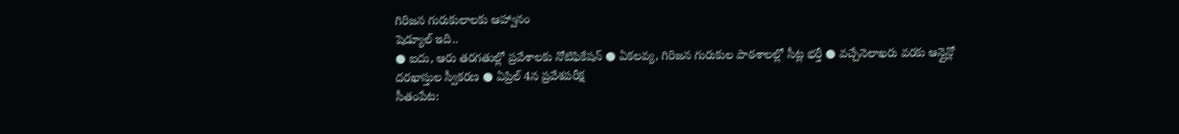గిరిజన గురుకులాలకు ఆహ్వానం
షెడ్యూల్ ఇది..
● ఐదు, ఆరు తరగతుల్లో ప్రవేశాలకు నోటిఫికేషన్ ● ఏకలవ్య, గిరిజన గురుకుల పాఠశాలల్లో సీట్ల భర్తీ ● వచ్చేనెలాఖరు వరకు ఆన్లైన్లో దరఖాస్తుల స్వీకరణ ● ఏప్రిల్ 4న ప్రవేశపరీక్ష
సీతంపేట: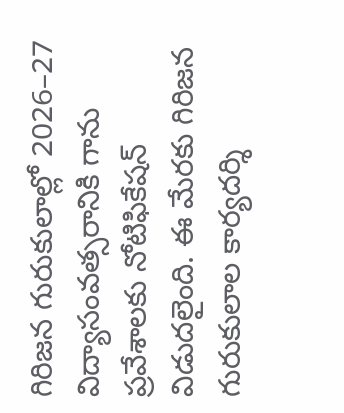గిరిజన గురుకులాల్లో 2026–27 విద్యాసంవత్సరానికి గాను ప్రవేశాలకు నోటిఫికేషన్ విడుదలైంది. ఈ మేరకు గిరిజన గురుకులాల కార్యదర్శి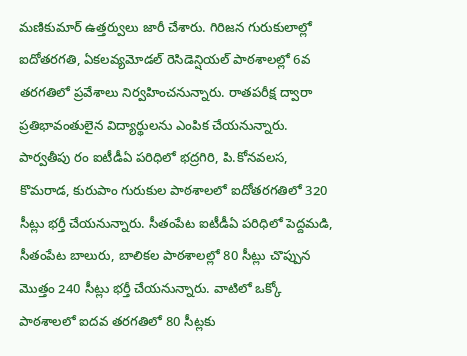మణికుమార్ ఉత్తర్వులు జారీ చేశారు. గిరిజన గురుకులాల్లో ఐదోతరగతి, ఏకలవ్యమోడల్ రెసిడెన్షియల్ పాఠశాలల్లో 6వ తరగతిలో ప్రవేశాలు నిర్వహించనున్నారు. రాతపరీక్ష ద్వారా ప్రతిభావంతులైన విద్యార్థులను ఎంపిక చేయనున్నారు. పార్వతీపు రం ఐటీడీఏ పరిధిలో భద్రగిరి, పి.కోనవలస, కొమరాడ, కురుపాం గురుకుల పాఠశాలలో ఐదోతరగతిలో 320 సీట్లు భర్తీ చేయనున్నారు. సీతంపేట ఐటీడీఏ పరిధిలో పెద్దమడి, సీతంపేట బాలురు, బాలికల పాఠశాలల్లో 80 సీట్లు చొప్పున మొత్తం 240 సీట్లు భర్తీ చేయనున్నారు. వాటిలో ఒక్కో పాఠశాలలో ఐదవ తరగతిలో 80 సీట్లకు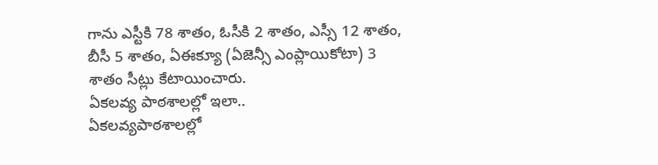గాను ఎస్టీకి 78 శాతం, ఓసీకి 2 శాతం, ఎస్సీ 12 శాతం, బీసీ 5 శాతం, ఏఈక్యూ (ఏజెన్సీ ఎంప్లాయికోటా) 3 శాతం సీట్లు కేటాయించారు.
ఏకలవ్య పాఠశాలల్లో ఇలా..
ఏకలవ్యపాఠశాలల్లో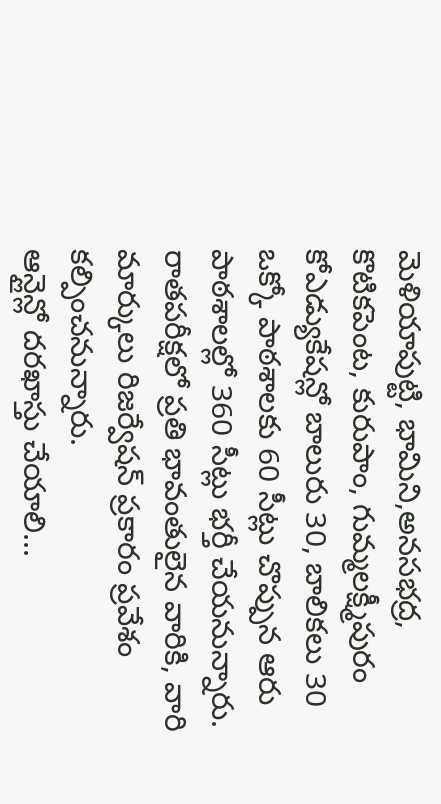మెళియాపుట్టి, భామిని,అనసభద్ర, కొటికపెంట, కురుపాం, గుమ్మలక్ష్మీపురం కోఎడ్యుకేషన్లో బాలురు 30, బాలికలు 30 ఒక్కో పాఠశాలకు 60 సీట్లు చొప్పున ఆరు పాఠశాలల్లో 360 సీట్లు భర్తీ చేయనున్నారు. రాతపరీక్షలో ప్రతి భావంతులైన వారికి, వారి మార్కులు రిజర్వేషన్ ప్రకారం ప్రవేశం కల్పించనున్నారు.
ఆన్లైన్లో దరఖాస్తు చేయాలి...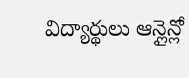విద్యార్థులు ఆన్లైన్లో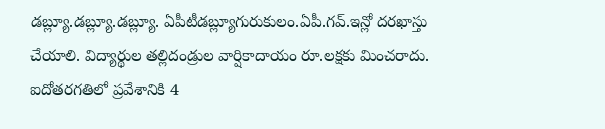డబ్ల్యూ.డబ్ల్యూ.డబ్ల్యూ. ఏపీటీడబ్ల్యూగురుకులం.ఏపీ.గవ్.ఇన్లో దరఖాస్తు చేయాలి. విద్యార్థుల తల్లిదండ్రుల వార్షికాదాయం రూ.లక్షకు మించరాదు. ఐదోతరగతిలో ప్రవేశానికి 4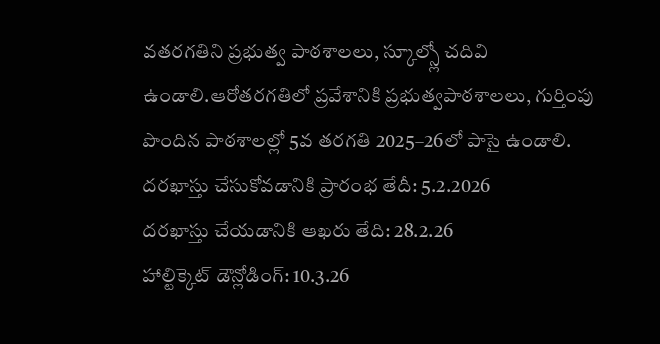వతరగతిని ప్రభుత్వ పాఠశాలలు, స్కూల్స్లో చదివి ఉండాలి.ఆరోతరగతిలో ప్రవేశానికి ప్రభుత్వపాఠశాలలు, గుర్తింపు పొందిన పాఠశాలల్లో 5వ తరగతి 2025–26లో పాసై ఉండాలి.
దరఖాస్తు చేసుకోవడానికి ప్రారంభ తేదీ: 5.2.2026
దరఖాస్తు చేయడానికి ఆఖరు తేది: 28.2.26
హాల్టిక్కెట్ డౌన్లోడింగ్: 10.3.26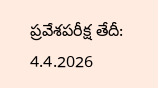ప్రవేశపరీక్ష తేదీ: 4.4.2026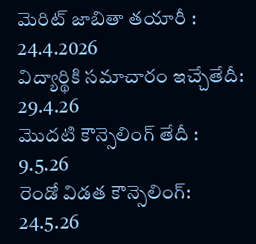మెరిట్ జాబితా తయారీ : 24.4.2026
విద్యార్థికి సమాచారం ఇచ్చేతేదీ: 29.4.26
మొదటి కౌన్సెలింగ్ తేదీ : 9.5.26
రెండో విడత కౌన్సెలింగ్: 24.5.26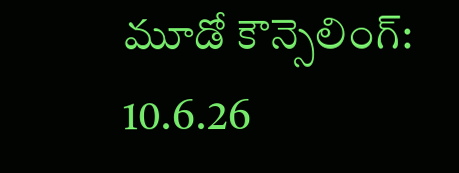మూడో కౌన్సెలింగ్: 10.6.26